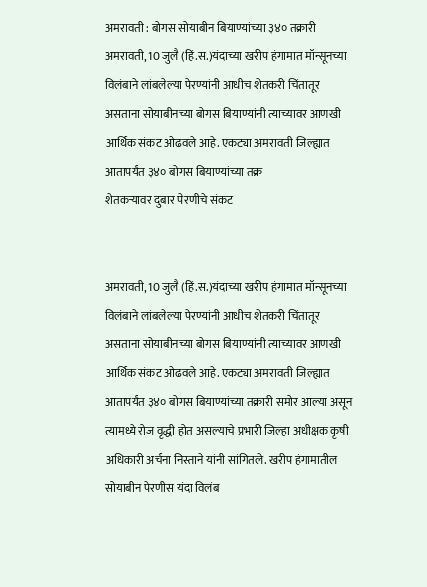अमरावती : बोगस सोयाबीन बियाण्यांच्या ३४० तक्रारी
अमरावती, 10 जुलै (हिं.स.)यंदाच्या खरीप हंगामात मॉन्सूनच्या विलंबाने लांबलेल्या पेरण्यांनी आधीच शेतकरी चिंतातूर असताना सोयाबीनच्या बोगस बियाण्यांनी त्याच्यावर आणखी आर्थिक संकट ओढवले आहे. एकट्या अमरावती जिल्ह्यात आतापर्यंत ३४० बोगस बियाण्यांच्या तक्र
शेतकऱ्यावर दुबार पेरणीचे संकट


अमरावती, 10 जुलै (हिं.स.)यंदाच्या खरीप हंगामात मॉन्सूनच्या विलंबाने लांबलेल्या पेरण्यांनी आधीच शेतकरी चिंतातूर असताना सोयाबीनच्या बोगस बियाण्यांनी त्याच्यावर आणखी आर्थिक संकट ओढवले आहे. एकट्या अमरावती जिल्ह्यात आतापर्यंत ३४० बोगस बियाण्यांच्या तक्रारी समोर आल्या असून त्यामध्ये रोज वृद्धी होत असल्याचे प्रभारी जिल्हा अधीक्षक कृषी अधिकारी अर्चना निस्ताने यांनी सांगितले. खरीप हंगामातील सोयाबीन पेरणीस यंदा विलंब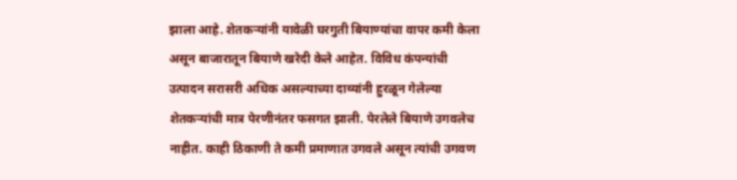झाला आहे. शेतकऱ्यांनी यावेळी घरगुती बियाण्यांचा वापर कमी केला असून बाजारातून बियाणे खरेदी केले आहेत. विविध कंपन्यांची उत्पादन सरासरी अधिक असल्याच्या दाव्यांनी हुरळून गेलेल्या शेतकऱ्यांची मात्र पेरणीनंतर फसगत झाली. पेरलेले बियाणे उगवलेच नाहीत. काही ठिकाणी ते कमी प्रमाणात उगवले असून त्यांची उगवण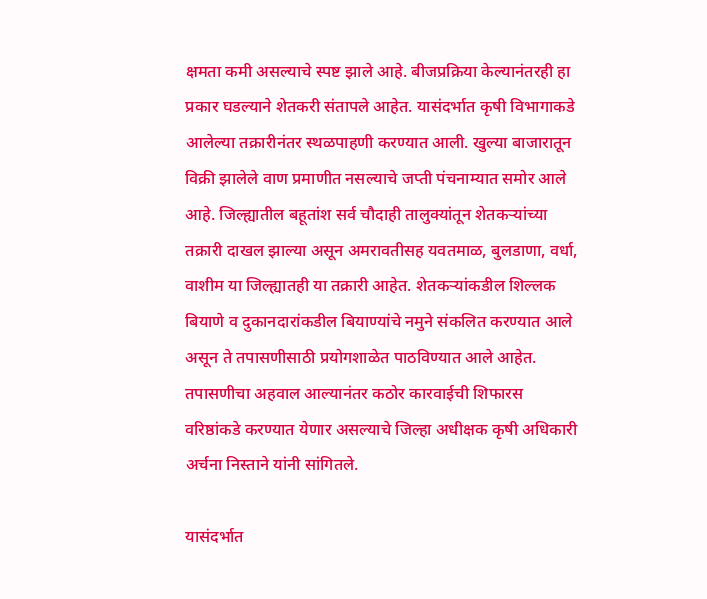क्षमता कमी असल्याचे स्पष्ट झाले आहे. बीजप्रक्रिया केल्यानंतरही हा प्रकार घडल्याने शेतकरी संतापले आहेत. यासंदर्भात कृषी विभागाकडे आलेल्या तक्रारीनंतर स्थळपाहणी करण्यात आली. खुल्या बाजारातून विक्री झालेले वाण प्रमाणीत नसल्याचे जप्ती पंचनाम्यात समोर आले आहे. जिल्ह्यातील बहूतांश सर्व चौदाही तालुक्यांतून शेतकऱ्यांच्या तक्रारी दाखल झाल्या असून अमरावतीसह यवतमाळ, बुलडाणा, वर्धा, वाशीम या जिल्ह्यातही या तक्रारी आहेत. शेतकऱ्यांकडील शिल्लक बियाणे व दुकानदारांकडील बियाण्यांचे नमुने संकलित करण्यात आले असून ते तपासणीसाठी प्रयोगशाळेत पाठविण्यात आले आहेत. तपासणीचा अहवाल आल्यानंतर कठोर कारवाईची शिफारस वरिष्ठांकडे करण्यात येणार असल्याचे जिल्हा अधीक्षक कृषी अधिकारी अर्चना निस्ताने यांनी सांगितले.

यासंदर्भात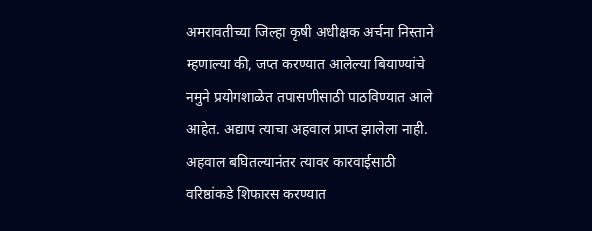अमरावतीच्या जिल्हा कृषी अधीक्षक अर्चना निस्ताने म्हणाल्या की, जप्त करण्यात आलेल्या बियाण्यांचे नमुने प्रयोगशाळेत तपासणीसाठी पाठविण्यात आले आहेत. अद्याप त्याचा अहवाल प्राप्त झालेला नाही. अहवाल बघितल्यानंतर त्यावर कारवाईसाठी वरिष्ठांकडे शिफारस करण्यात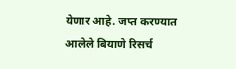येणार आहे. जप्त करण्यात आलेले बियाणे रिसर्च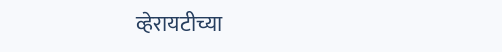व्हेरायटीच्या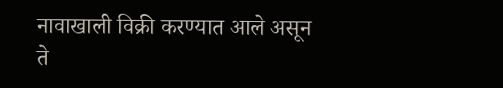नावाखाली विक्री करण्यात आले असून ते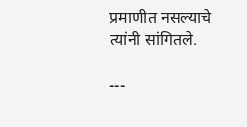प्रमाणीत नसल्याचे त्यांनी सांगितले.

---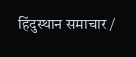हिंदुस्थान समाचार /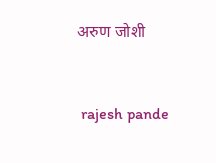अरुण जोशी


 rajesh pande